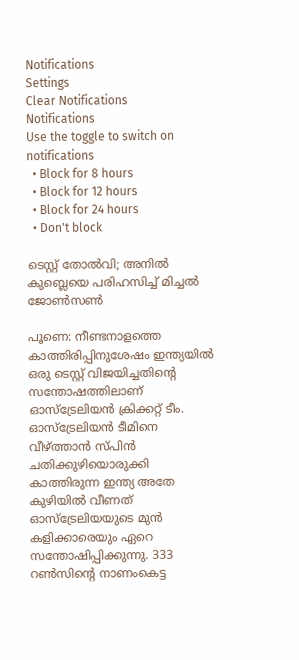Notifications
Settings
Clear Notifications
Notifications
Use the toggle to switch on notifications
  • Block for 8 hours
  • Block for 12 hours
  • Block for 24 hours
  • Don't block

ടെസ്റ്റ് തോല്‍വി; അനില്‍ കുബ്ലെയെ പരിഹസിച്ച് മിച്ചല്‍ ജോണ്‍സണ്‍

പൂണെ: നീണ്ടനാളത്തെ കാത്തിരിപ്പിനുശേഷം ഇന്ത്യയില്‍ ഒരു ടെസ്റ്റ് വിജയിച്ചതിന്റെ സന്തോഷത്തിലാണ് ഓസ്‌ട്രേലിയന്‍ ക്രിക്കറ്റ് ടീം. ഓസ്‌ട്രേലിയന്‍ ടീമിനെ വീഴ്ത്താന്‍ സ്പിന്‍ ചതിക്കുഴിയൊരുക്കി കാത്തിരുന്ന ഇന്ത്യ അതേ കുഴിയില്‍ വീണത് ഓസ്‌ട്രേലിയയുടെ മുന്‍ കളിക്കാരെയും ഏറെ സന്തോഷിപ്പിക്കുന്നു. 333 റണ്‍സിന്റെ നാണംകെട്ട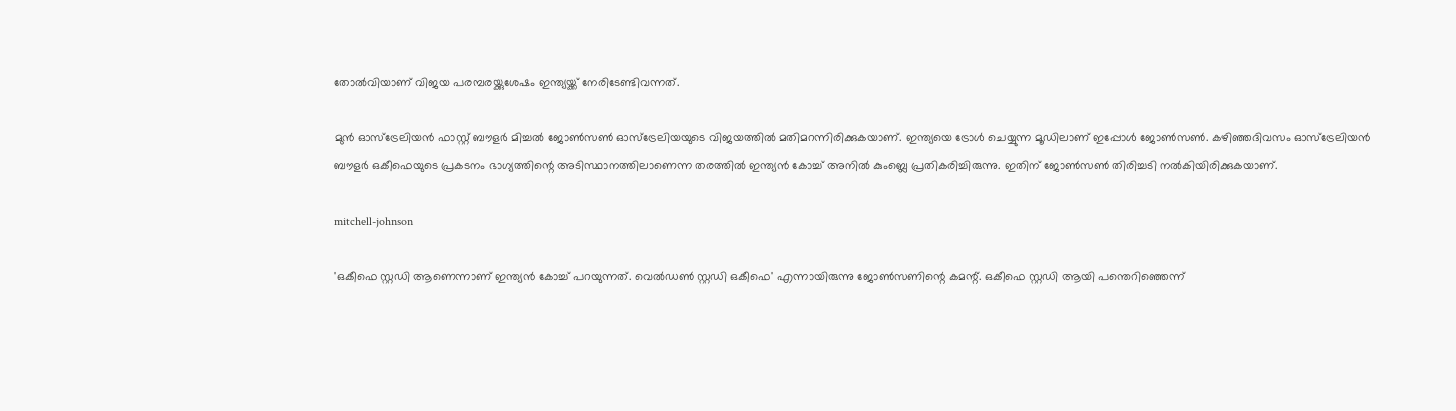തോല്‍വിയാണ് വിജയ പരമ്പരയ്ക്കുശേഷം ഇന്ത്യയ്ക്ക് നേരിടേണ്ടിവന്നത്.

മുന്‍ ഓസ്‌ട്രേലിയന്‍ ഫാസ്റ്റ് ബൗളര്‍ മിച്ചല്‍ ജോണ്‍സണ്‍ ഓസ്‌ട്രേലിയയുടെ വിജയത്തില്‍ മതിമറന്നിരിക്കുകയാണ്. ഇന്ത്യയെ ട്രോള്‍ ചെയ്യുന്ന മൂഡിലാണ് ഇപ്പോള്‍ ജോണ്‍സണ്‍. കഴിഞ്ഞദിവസം ഓസ്‌ട്രേലിയന്‍ ബൗളര്‍ ഒകീഫെയുടെ പ്രകടനം ഭാഗ്യത്തിന്റെ അടിസ്ഥാനത്തിലാണെന്ന തരത്തില്‍ ഇന്ത്യന്‍ കോച്ച് അനില്‍ കുംബ്ലെ പ്രതികരിച്ചിരുന്നു. ഇതിന് ജോണ്‍സണ്‍ തിരിച്ചടി നല്‍കിയിരിക്കുകയാണ്.

mitchell-johnson

'ഒകീഫെ സ്റ്റഡി ആണെന്നാണ് ഇന്ത്യന്‍ കോച്ച് പറയുന്നത്. വെല്‍ഡണ്‍ സ്റ്റഡി ഒകീഫെ' എന്നായിരുന്നു ജോണ്‍സണിന്റെ കമന്റ്. ഒകീഫെ സ്റ്റഡി ആയി പന്തെറിഞ്ഞെന്ന്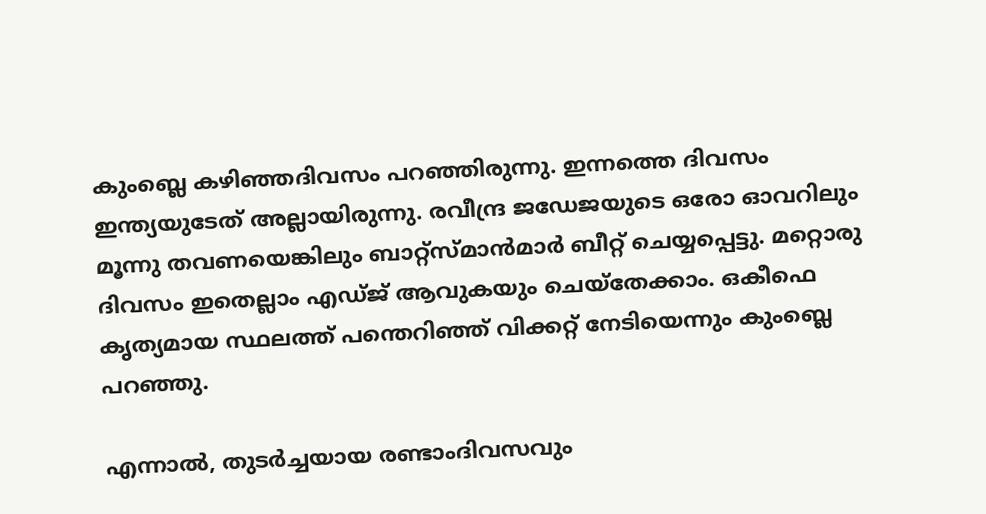കുംബ്ലെ കഴിഞ്ഞദിവസം പറഞ്ഞിരുന്നു. ഇന്നത്തെ ദിവസം ഇന്ത്യയുടേത് അല്ലായിരുന്നു. രവീന്ദ്ര ജഡേജയുടെ ഒരോ ഓവറിലും മൂന്നു തവണയെങ്കിലും ബാറ്റ്‌സ്മാന്‍മാര്‍ ബീറ്റ് ചെയ്യപ്പെട്ടു. മറ്റൊരു ദിവസം ഇതെല്ലാം എഡ്ജ് ആവുകയും ചെയ്‌തേക്കാം. ഒകീഫെ കൃത്യമായ സ്ഥലത്ത് പന്തെറിഞ്ഞ് വിക്കറ്റ് നേടിയെന്നും കുംബ്ലെ പറഞ്ഞു.

എന്നാല്‍, തുടര്‍ച്ചയായ രണ്ടാംദിവസവും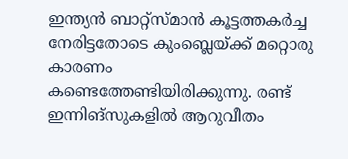ഇന്ത്യന്‍ ബാറ്റ്‌സ്മാന്‍ കൂട്ടത്തകര്‍ച്ച നേരിട്ടതോടെ കുംബ്ലെയ്ക്ക് മറ്റൊരു കാരണം കണ്ടെത്തേണ്ടിയിരിക്കുന്നു. രണ്ട് ഇന്നിങ്‌സുകളില്‍ ആറുവീതം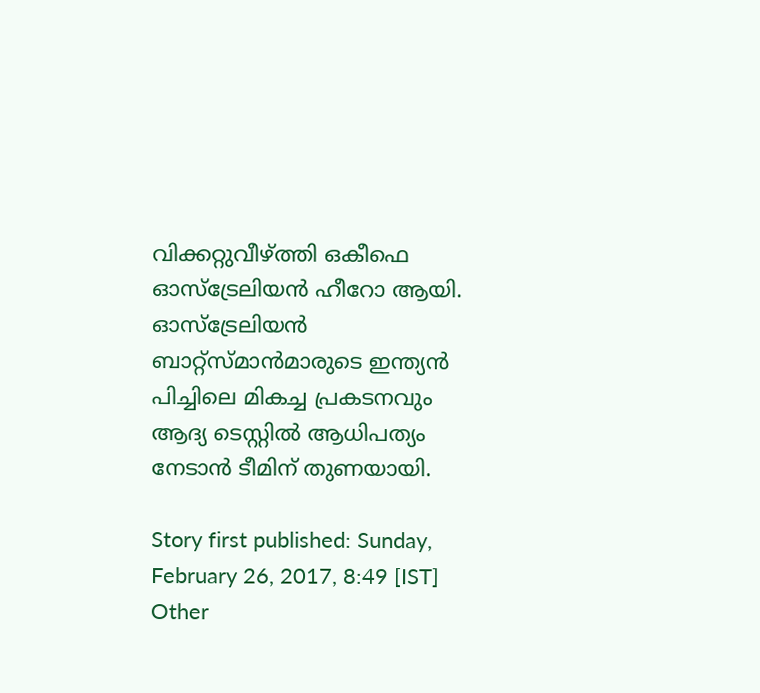വിക്കറ്റുവീഴ്ത്തി ഒകീഫെ ഓസ്‌ട്രേലിയന്‍ ഹീറോ ആയി. ഓസ്‌ട്രേലിയന്‍ ബാറ്റ്‌സ്മാന്‍മാരുടെ ഇന്ത്യന്‍ പിച്ചിലെ മികച്ച പ്രകടനവും ആദ്യ ടെസ്റ്റില്‍ ആധിപത്യം നേടാന്‍ ടീമിന് തുണയായി.

Story first published: Sunday, February 26, 2017, 8:49 [IST]
Other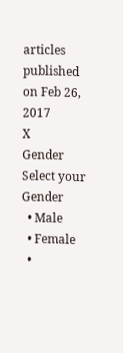articles published on Feb 26, 2017
X
Gender
Select your Gender
  • Male
  • Female
  •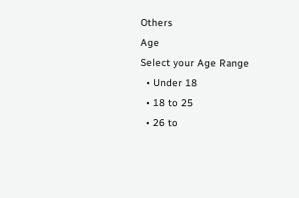Others
Age
Select your Age Range
  • Under 18
  • 18 to 25
  • 26 to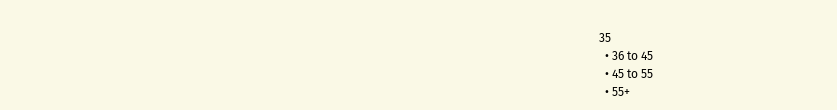35
  • 36 to 45
  • 45 to 55
  • 55+